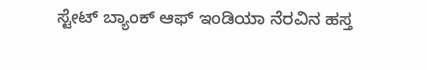ಸ್ಟೇಟ್ ಬ್ಯಾಂಕ್ ಆಫ್ ಇಂಡಿಯಾ ನೆರವಿನ ಹಸ್ತ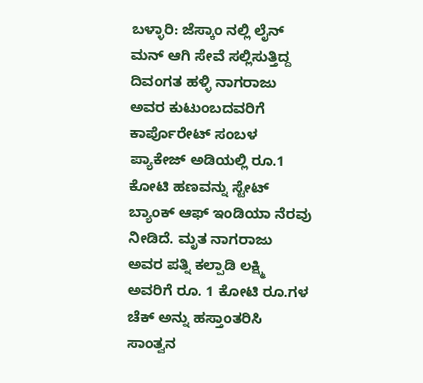ಬಳ್ಳಾರಿ: ಜೆಸ್ಕಾಂ ನಲ್ಲಿ ಲೈನ್ ಮನ್ ಆಗಿ ಸೇವೆ ಸಲ್ಲಿಸುತ್ತಿದ್ದ ದಿವಂಗತ ಹಳ್ಳಿ ನಾಗರಾಜು ಅವರ ಕುಟುಂಬದವರಿಗೆ ಕಾರ್ಪೊರೇಟ್ ಸಂಬಳ ಪ್ಯಾಕೇಜ್ ಅಡಿಯಲ್ಲಿ ರೂ.1 ಕೋಟಿ ಹಣವನ್ನು ಸ್ಟೇಟ್ ಬ್ಯಾಂಕ್ ಆಫ್ ಇಂಡಿಯಾ ನೆರವು ನೀಡಿದೆ. ಮೃತ ನಾಗರಾಜು ಅವರ ಪತ್ನಿ ಕಲ್ಪಾಡಿ ಲಕ್ಷ್ಮಿ ಅವರಿಗೆ ರೂ. 1 ಕೋಟಿ ರೂ.ಗಳ ಚೆಕ್ ಅನ್ನು ಹಸ್ತಾಂತರಿಸಿ ಸಾಂತ್ವನ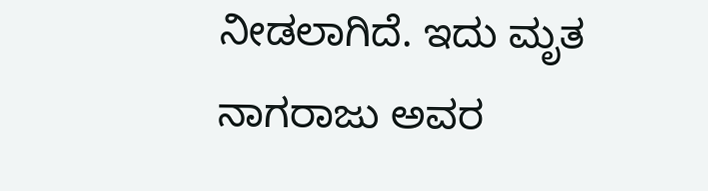ನೀಡಲಾಗಿದೆ. ಇದು ಮೃತ ನಾಗರಾಜು ಅವರ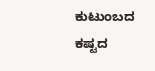ಕುಟುಂಬದ ಕಷ್ಟದ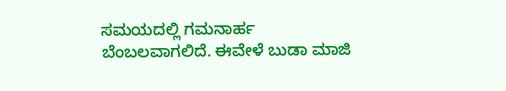ಸಮಯದಲ್ಲಿ ಗಮನಾರ್ಹ ಬೆಂಬಲವಾಗಲಿದೆ. ಈವೇಳೆ ಬುಡಾ ಮಾಜಿ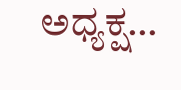ಅಧ್ಯಕ್ಷ…